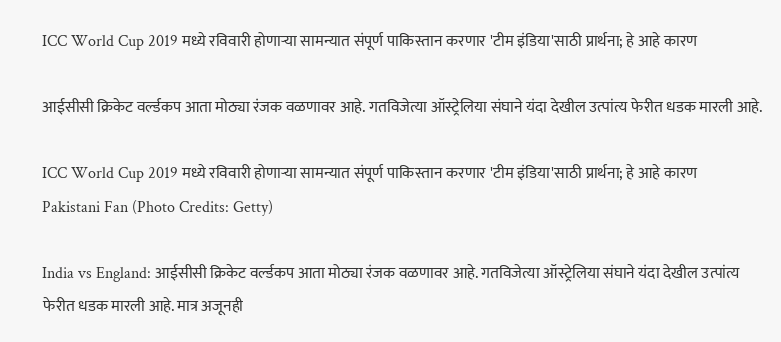ICC World Cup 2019 मध्ये रविवारी होणाऱ्या सामन्यात संपूर्ण पाकिस्तान करणार 'टीम इंडिया'साठी प्रार्थना; हे आहे कारण

आईसीसी क्रिकेट वर्ल्डकप आता मोठ्या रंजक वळणावर आहे. गतविजेत्या ऑस्ट्रेलिया संघाने यंदा देखील उत्पांत्य फेरीत धडक मारली आहे.

ICC World Cup 2019 मध्ये रविवारी होणाऱ्या सामन्यात संपूर्ण पाकिस्तान करणार 'टीम इंडिया'साठी प्रार्थना; हे आहे कारण
Pakistani Fan (Photo Credits: Getty)

India vs England: आईसीसी क्रिकेट वर्ल्डकप आता मोठ्या रंजक वळणावर आहे. गतविजेत्या ऑस्ट्रेलिया संघाने यंदा देखील उत्पांत्य फेरीत धडक मारली आहे. मात्र अजूनही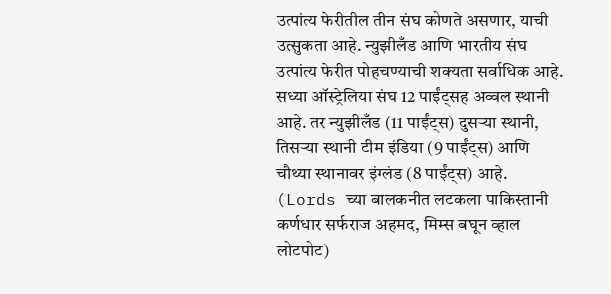उत्पांत्य फेरीतील तीन संघ कोणते असणार, याची उत्सुकता आहे. न्युझीलँड आणि भारतीय संघ उत्पांत्य फेरीत पोहचण्याची शक्यता सर्वाधिक आहे. सध्या ऑस्ट्रेलिया संघ 12 पाईंट्सह अव्वल स्थानी आहे. तर न्युझीलँड (11 पाईंट्स) दुसऱ्या स्थानी, तिसऱ्या स्थानी टीम इंडिया (9 पाईंट्स) आणि चौथ्या स्थानावर इंग्लंड (8 पाईंट्स) आहे. (Lords च्या बालकनीत लटकला पाकिस्तानी कर्णधार सर्फराज अहमद, मिम्स बघून व्हाल लोटपोट)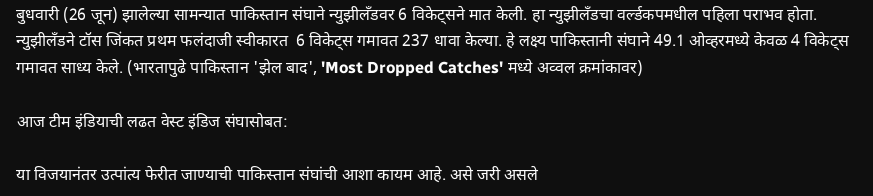बुधवारी (26 जून) झालेल्या सामन्यात पाकिस्तान संघाने न्युझीलँडवर 6 विकेट्सने मात केली. हा न्युझीलँडचा वर्ल्डकपमधील पहिला पराभव होता. न्युझीलँडने टॉस जिंकत प्रथम फलंदाजी स्वीकारत  6 विकेट्स गमावत 237 धावा केल्या. हे लक्ष्य पाकिस्तानी संघाने 49.1 ओव्हरमध्ये केवळ 4 विकेट्स गमावत साध्य केले. (भारतापुढे पाकिस्तान 'झेल बाद', 'Most Dropped Catches' मध्ये अव्वल क्रमांकावर)

आज टीम इंडियाची लढत वेस्ट इंडिज संघासोबत:

या विजयानंतर उत्पांत्य फेरीत जाण्याची पाकिस्तान संघांची आशा कायम आहे. असे जरी असले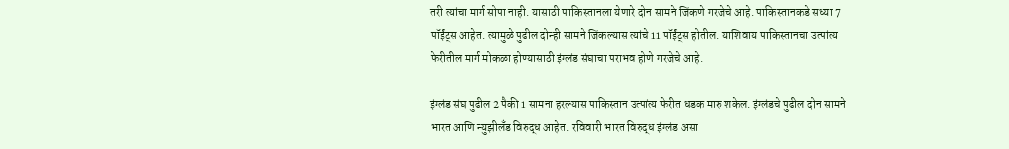तरी त्यांचा मार्ग सोपा नाही. यासाठी पाकिस्तानला येणारे दोन सामने जिंकणे गरजेचे आहे. पाकिस्तानकडे सध्या 7 पॉईंट्स आहेत. त्यामुळे पुढील दोन्ही सामने जिंकल्यास त्यांचे 11 पॉईंट्स होतील. याशिवाय पाकिस्तानचा उत्पांत्य फेरीतील मार्ग मोकळा होण्यासाठी इंग्लंड संघाचा पराभव होणे गरजेचे आहे.

इंग्लंड संघ पुढील 2 पैकी 1 सामना हरल्यास पाकिस्तान उत्पांत्य फेरीत धडक मारु शकेल. इंग्लंडचे पुढील दोन सामने भारत आणि न्युझीलँड विरुद्ध आहेत. रविवारी भारत विरुद्ध इंग्लंड असा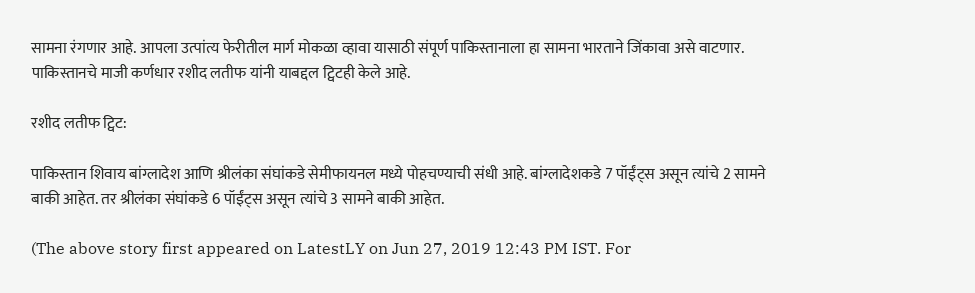सामना रंगणार आहे. आपला उत्पांत्य फेरीतील मार्ग मोकळा व्हावा यासाठी संपूर्ण पाकिस्तानाला हा सामना भारताने जिंकावा असे वाटणार. पाकिस्तानचे माजी कर्णधार रशीद लतीफ यांनी याबद्दल ट्विटही केले आहे.

रशीद लतीफ ट्विट:

पाकिस्तान शिवाय बांग्लादेश आणि श्रीलंका संघांकडे सेमीफायनल मध्ये पोहचण्याची संधी आहे. बांग्लादेशकडे 7 पॉईंट्स असून त्यांचे 2 सामने बाकी आहेत. तर श्रीलंका संघांकडे 6 पॉईंट्स असून त्यांचे 3 सामने बाकी आहेत.

(The above story first appeared on LatestLY on Jun 27, 2019 12:43 PM IST. For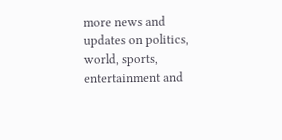more news and updates on politics, world, sports, entertainment and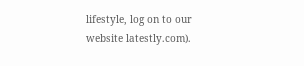lifestyle, log on to our website latestly.com).